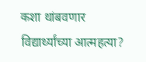कशा थांबवणार विद्यार्थ्यांच्या आत्महत्या?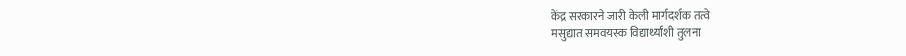केंद्र सरकारने जारी केली मार्गदर्शक तत्वे
मसुद्यात समवयस्क विद्यार्थ्यांशी तुलना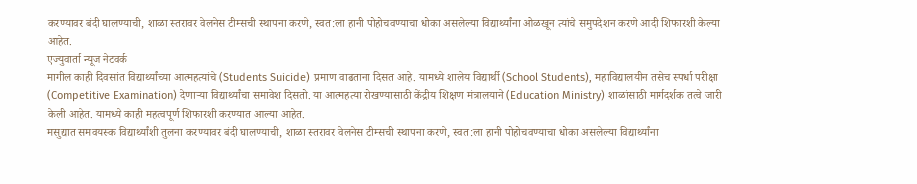करण्यावर बंदी घालण्याची, शाळा स्तरावर वेलनेस टीम्सची स्थापना करणे, स्वत:ला हानी पोहोचवण्याचा धोका असलेल्या विद्यार्थ्यांना ओळखून त्यांचे समुपदेशन करणे आदी शिफारशी केल्या आहेत.
एज्युवार्ता न्यूज नेटवर्क
मागील काही दिवसांत विद्यार्थ्यांच्या आत्महत्यांचे (Students Suicide) प्रमाण वाढताना दिसत आहे. यामध्ये शालेय विद्यार्थी (School Students), महाविद्यालयीन तसेच स्पर्धा परीक्षा (Competitive Examination) देणाऱ्या विद्यार्थ्यांचा समावेश दिसतो. या आत्महत्या रोखण्यासाठी केंद्रीय शिक्षण मंत्रालयाने (Education Ministry) शाळांसाठी मार्गदर्शक तत्वे जारी केली आहेत. यामध्ये काही महत्वपूर्ण शिफारशी करण्यात आल्या आहेत.
मसुद्यात समवयस्क विद्यार्थ्यांशी तुलना करण्यावर बंदी घालण्याची, शाळा स्तरावर वेलनेस टीम्सची स्थापना करणे, स्वत:ला हानी पोहोचवण्याचा धोका असलेल्या विद्यार्थ्यांना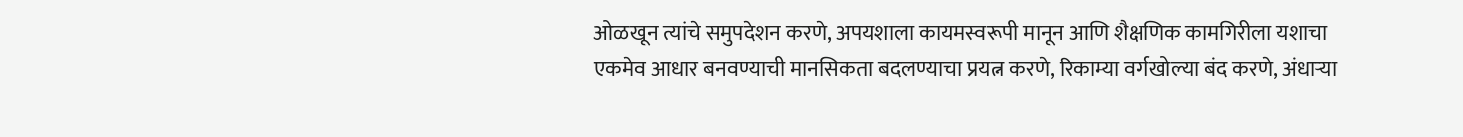ओळखून त्यांचे समुपदेशन करणे, अपयशाला कायमस्वरूपी मानून आणि शैक्षणिक कामगिरीला यशाचा एकमेव आधार बनवण्याची मानसिकता बदलण्याचा प्रयत्न करणे, रिकाम्या वर्गखोल्या बंद करणे, अंधाऱ्या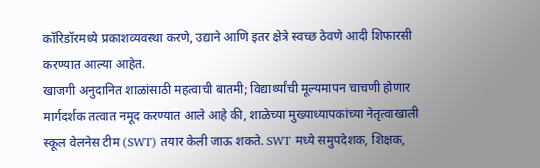कॉरिडॉरमध्ये प्रकाशव्यवस्था करणे, उद्याने आणि इतर क्षेत्रे स्वच्छ ठेवणे आदी शिफारसी करण्यात आल्या आहेत.
खाजगी अनुदानित शाळांसाठी महत्वाची बातमी; विद्यार्थ्यांची मूल्यमापन चाचणी होणार
मार्गदर्शक तत्वात नमूद करण्यात आले आहे की, शाळेच्या मुख्याध्यापकांच्या नेतृत्वाखाली स्कूल वेलनेस टीम (SWT) तयार केली जाऊ शकते. SWT मध्ये समुपदेशक, शिक्षक,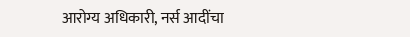आरोग्य अधिकारी, नर्स आदींचा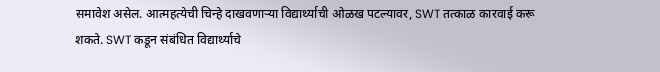समावेश असेल. आत्महत्येची चिन्हे दाखवणाऱ्या विद्यार्थ्याची ओळख पटल्यावर, SWT तत्काळ कारवाई करू शकते. SWT कडून संबंधित विद्यार्थ्याचे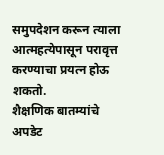समुपदेशन करून त्याला आत्महत्येपासून परावृत्त करण्याचा प्रयत्न होऊ शकतो.
शैक्षणिक बातम्यांचे अपडेट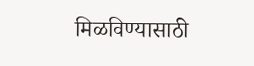मिळविण्यासाठी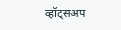व्हॉट्सअप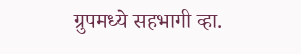ग्रुपमध्ये सहभागी व्हा.